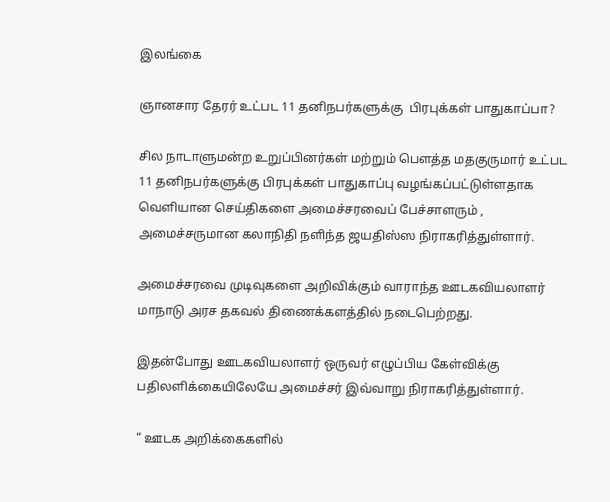இலங்கை

ஞானசார தேரர் உட்பட 11 தனிநபர்களுக்கு  பிரபுக்கள் பாதுகாப்பா?

சில நாடாளுமன்ற உறுப்பினர்கள் மற்றும் பௌத்த மதகுருமார் உட்பட 11 தனிநபர்களுக்கு பிரபுக்கள் பாதுகாப்பு வழங்கப்பட்டுள்ளதாக வெளியான செய்திகளை அமைச்சரவைப் பேச்சாளரும் , அமைச்சருமான கலாநிதி நளிந்த ஜயதிஸ்ஸ நிராகரித்துள்ளார்.

அமைச்சரவை முடிவுகளை அறிவிக்கும் வாராந்த ஊடகவியலாளர் மாநாடு அரச தகவல் திணைக்களத்தில் நடைபெற்றது.

இதன்போது ஊடகவியலாளர் ஒருவர் எழுப்பிய கேள்விக்கு பதிலளிக்கையிலேயே அமைச்சர் இவ்வாறு நிராகரித்துள்ளார்.

“ ஊடக அறிக்கைகளில்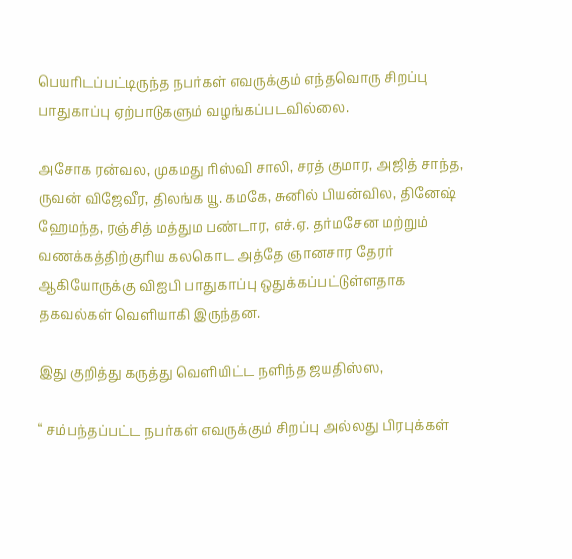பெயரிடப்பட்டிருந்த நபர்கள் எவருக்கும் எந்தவொரு சிறப்பு பாதுகாப்பு ஏற்பாடுகளும் வழங்கப்படவில்லை.

அசோக ரன்வல, முகமது ரிஸ்வி சாலி, சரத் குமார, அஜித் சாந்த, ருவன் விஜேவீர, திலங்க யூ. கமகே, சுனில் பியன்வில, தினேஷ் ஹேமந்த, ரஞ்சித் மத்தும பண்டார, எச்.ஏ. தர்மசேன மற்றும் வணக்கத்திற்குரிய கலகொட அத்தே ஞானசார தேரர் ஆகியோருக்கு விஐபி பாதுகாப்பு ஒதுக்கப்பட்டுள்ளதாக தகவல்கள் வெளியாகி இருந்தன.

இது குறித்து கருத்து வெளியிட்ட நளிந்த ஜயதிஸ்ஸ,

“ சம்பந்தப்பட்ட நபர்கள் எவருக்கும் சிறப்பு அல்லது பிரபுக்கள்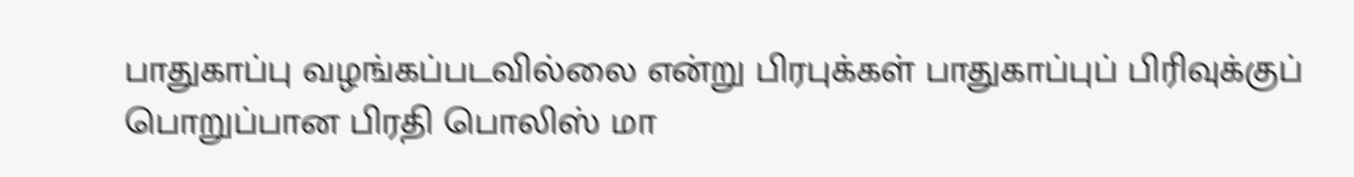பாதுகாப்பு வழங்கப்படவில்லை என்று பிரபுக்கள் பாதுகாப்புப் பிரிவுக்குப் பொறுப்பான பிரதி பொலிஸ் மா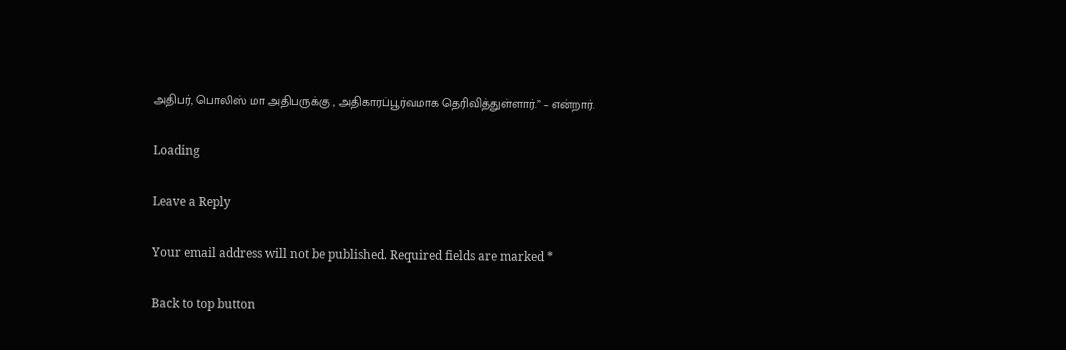அதிபர், பொலிஸ் மா அதிபருக்கு , அதிகாரப்பூர்வமாக தெரிவித்துள்ளார்.” – என்றார்.

Loading

Leave a Reply

Your email address will not be published. Required fields are marked *

Back to top button